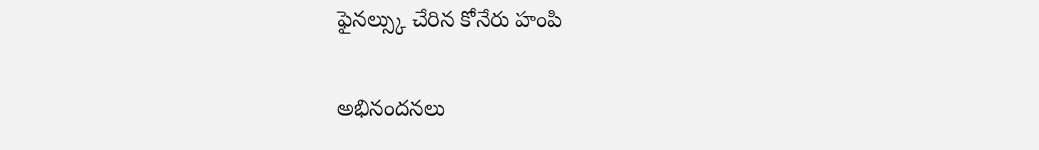ఫైనల్స్కు చేరిన కోనేరు హంపి

అభినందనలు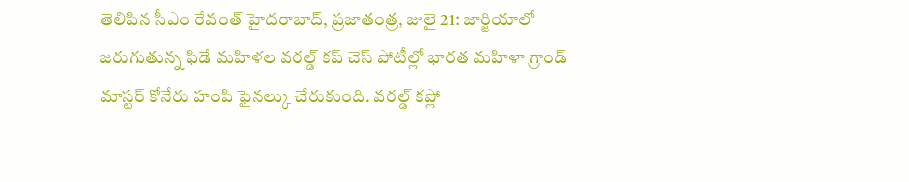తెలిపిన సీఎం రేవంత్ హైదరాబాద్, ప్రజాతంత్ర, జులై 21: జార్జియాలో జరుగుతున్న ఫిడే మహిళల వరల్డ్ కప్ చెస్ పోటీల్లో భారత మహిళా గ్రాండ్ మాస్టర్ కోనేరు హంపి ఫైనల్కు చేరుకుంది. వరల్డ్ కప్లో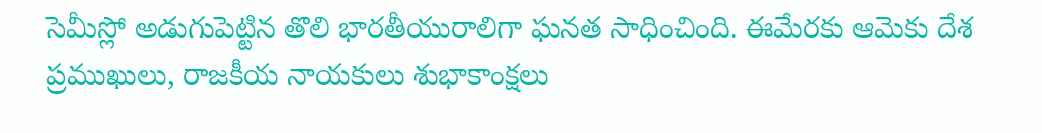సెమీస్లో అడుగుపెట్టిన తొలి భారతీయురాలిగా ఘనత సాధించింది. ఈమేరకు ఆమెకు దేశ ప్రముఖులు, రాజకీయ నాయకులు శుభాకాంక్షలు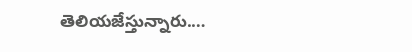తెలియజేస్తున్నారు.…